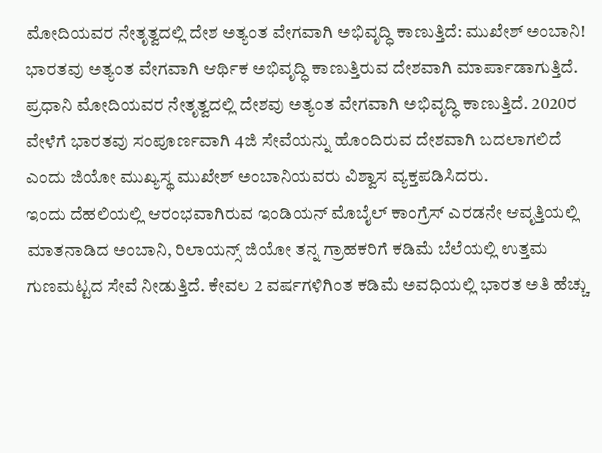ಮೋದಿಯವರ ನೇತೃತ್ವದಲ್ಲಿ ದೇಶ ಅತ್ಯಂತ ವೇಗವಾಗಿ ಅಭಿವೃದ್ಧಿ ಕಾಣುತ್ತಿದೆ: ಮುಖೇಶ್ ಅಂಬಾನಿ!
ಭಾರತವು ಅತ್ಯಂತ ವೇಗವಾಗಿ ಆರ್ಥಿಕ ಅಭಿವೃದ್ಧಿ ಕಾಣುತ್ತಿರುವ ದೇಶವಾಗಿ ಮಾರ್ಪಾಡಾಗುತ್ತಿದೆ. ಪ್ರಧಾನಿ ಮೋದಿಯವರ ನೇತೃತ್ವದಲ್ಲಿ ದೇಶವು ಅತ್ಯಂತ ವೇಗವಾಗಿ ಅಭಿವೃದ್ಧಿ ಕಾಣುತ್ತಿದೆ. 2020ರ ವೇಳೆಗೆ ಭಾರತವು ಸಂಪೂರ್ಣವಾಗಿ 4ಜಿ ಸೇವೆಯನ್ನು ಹೊಂದಿರುವ ದೇಶವಾಗಿ ಬದಲಾಗಲಿದೆ ಎಂದು ಜಿಯೋ ಮುಖ್ಯಸ್ಥ ಮುಖೇಶ್ ಅಂಬಾನಿಯವರು ವಿಶ್ವಾಸ ವ್ಯಕ್ತಪಡಿಸಿದರು.
ಇಂದು ದೆಹಲಿಯಲ್ಲಿ ಆರಂಭವಾಗಿರುವ ಇಂಡಿಯನ್ ಮೊಬೈಲ್ ಕಾಂಗ್ರೆಸ್ ಎರಡನೇ ಆವೃತ್ತಿಯಲ್ಲಿ ಮಾತನಾಡಿದ ಅಂಬಾನಿ, ರಿಲಾಯನ್ಸ್ ಜಿಯೋ ತನ್ನ ಗ್ರಾಹಕರಿಗೆ ಕಡಿಮೆ ಬೆಲೆಯಲ್ಲಿ ಉತ್ತಮ ಗುಣಮಟ್ಟದ ಸೇವೆ ನೀಡುತ್ತಿದೆ. ಕೇವಲ 2 ವರ್ಷಗಳಿಗಿಂತ ಕಡಿಮೆ ಅವಧಿಯಲ್ಲಿ ಭಾರತ ಅತಿ ಹೆಚ್ಚು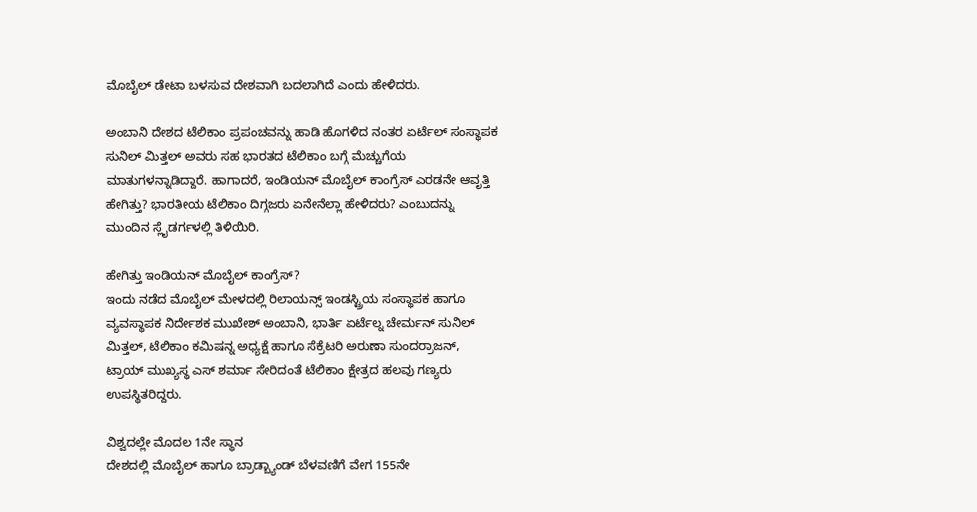ಮೊಬೈಲ್ ಡೇಟಾ ಬಳಸುವ ದೇಶವಾಗಿ ಬದಲಾಗಿದೆ ಎಂದು ಹೇಳಿದರು.

ಅಂಬಾನಿ ದೇಶದ ಟೆಲಿಕಾಂ ಪ್ರಪಂಚವನ್ನು ಹಾಡಿ ಹೊಗಳಿದ ನಂತರ ಏರ್ಟೆಲ್ ಸಂಸ್ಥಾಪಕ ಸುನಿಲ್ ಮಿತ್ತಲ್ ಅವರು ಸಹ ಭಾರತದ ಟೆಲಿಕಾಂ ಬಗ್ಗೆ ಮೆಚ್ಚುಗೆಯ ಮಾತುಗಳನ್ನಾಡಿದ್ದಾರೆ. ಹಾಗಾದರೆ, ಇಂಡಿಯನ್ ಮೊಬೈಲ್ ಕಾಂಗ್ರೆಸ್ ಎರಡನೇ ಆವೃತ್ತಿ ಹೇಗಿತ್ತು? ಭಾರತೀಯ ಟೆಲಿಕಾಂ ದಿಗ್ಗಜರು ಏನೇನೆಲ್ಲಾ ಹೇಳಿದರು? ಎಂಬುದನ್ನು ಮುಂದಿನ ಸ್ಲೈಡರ್ಗಳಲ್ಲಿ ತಿಳಿಯಿರಿ.

ಹೇಗಿತ್ತು ಇಂಡಿಯನ್ ಮೊಬೈಲ್ ಕಾಂಗ್ರೆಸ್?
ಇಂದು ನಡೆದ ಮೊಬೈಲ್ ಮೇಳದಲ್ಲಿ ರಿಲಾಯನ್ಸ್ ಇಂಡಸ್ಟ್ರಿಯ ಸಂಸ್ಥಾಪಕ ಹಾಗೂ ವ್ಯವಸ್ಥಾಪಕ ನಿರ್ದೇಶಕ ಮುಖೇಶ್ ಅಂಬಾನಿ, ಭಾರ್ತಿ ಏರ್ಟೆಲ್ನ ಚೇರ್ಮನ್ ಸುನಿಲ್ ಮಿತ್ತಲ್, ಟೆಲಿಕಾಂ ಕಮಿಷನ್ನ ಅಧ್ಯಕ್ಷೆ ಹಾಗೂ ಸೆಕ್ರೆಟರಿ ಅರುಣಾ ಸುಂದರ್ರಾಜನ್, ಟ್ರಾಯ್ ಮುಖ್ಯಸ್ಥ ಎಸ್ ಶರ್ಮಾ ಸೇರಿದಂತೆ ಟೆಲಿಕಾಂ ಕ್ಷೇತ್ರದ ಹಲವು ಗಣ್ಯರು ಉಪಸ್ಥಿತರಿದ್ದರು.

ವಿಶ್ವದಲ್ಲೇ ಮೊದಲ 1ನೇ ಸ್ಥಾನ
ದೇಶದಲ್ಲಿ ಮೊಬೈಲ್ ಹಾಗೂ ಬ್ರಾಡ್ಬ್ಯಾಂಡ್ ಬೆಳವಣಿಗೆ ವೇಗ 155ನೇ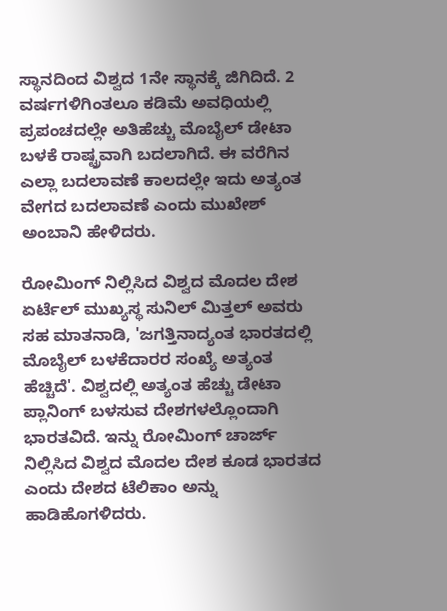ಸ್ಥಾನದಿಂದ ವಿಶ್ವದ 1ನೇ ಸ್ಥಾನಕ್ಕೆ ಜಿಗಿದಿದೆ. 2 ವರ್ಷಗಳಿಗಿಂತಲೂ ಕಡಿಮೆ ಅವಧಿಯಲ್ಲಿ ಪ್ರಪಂಚದಲ್ಲೇ ಅತಿಹೆಚ್ಚು ಮೊಬೈಲ್ ಡೇಟಾ ಬಳಕೆ ರಾಷ್ಟ್ರವಾಗಿ ಬದಲಾಗಿದೆ. ಈ ವರೆಗಿನ ಎಲ್ಲಾ ಬದಲಾವಣೆ ಕಾಲದಲ್ಲೇ ಇದು ಅತ್ಯಂತ ವೇಗದ ಬದಲಾವಣೆ ಎಂದು ಮುಖೇಶ್ ಅಂಬಾನಿ ಹೇಳಿದರು.

ರೋಮಿಂಗ್ ನಿಲ್ಲಿಸಿದ ವಿಶ್ವದ ಮೊದಲ ದೇಶ
ಏರ್ಟೆಲ್ ಮುಖ್ಯಸ್ಥ ಸುನಿಲ್ ಮಿತ್ತಲ್ ಅವರು ಸಹ ಮಾತನಾಡಿ, 'ಜಗತ್ತಿನಾದ್ಯಂತ ಭಾರತದಲ್ಲಿ ಮೊಬೈಲ್ ಬಳಕೆದಾರರ ಸಂಖ್ಯೆ ಅತ್ಯಂತ ಹೆಚ್ಚಿದೆ'. ವಿಶ್ವದಲ್ಲಿ ಅತ್ಯಂತ ಹೆಚ್ಚು ಡೇಟಾ ಪ್ಲಾನಿಂಗ್ ಬಳಸುವ ದೇಶಗಳಲ್ಲೊಂದಾಗಿ ಭಾರತವಿದೆ. ಇನ್ನು ರೋಮಿಂಗ್ ಚಾರ್ಜ್ ನಿಲ್ಲಿಸಿದ ವಿಶ್ವದ ಮೊದಲ ದೇಶ ಕೂಡ ಭಾರತದ ಎಂದು ದೇಶದ ಟೆಲಿಕಾಂ ಅನ್ನು ಹಾಡಿಹೊಗಳಿದರು.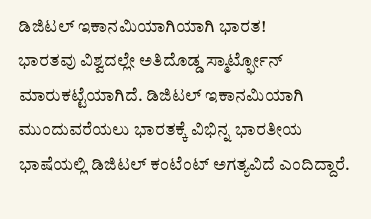ಡಿಜಿಟಲ್ ಇಕಾನಮಿಯಾಗಿಯಾಗಿ ಭಾರತ!
ಭಾರತವು ವಿಶ್ವದಲ್ಲೇ ಅತಿದೊಡ್ಡ ಸ್ಮಾರ್ಟ್ಫೋನ್ ಮಾರುಕಟ್ಟೆಯಾಗಿದೆ. ಡಿಜಿಟಲ್ ಇಕಾನಮಿಯಾಗಿ ಮುಂದುವರೆಯಲು ಭಾರತಕ್ಕೆ ವಿಭಿನ್ನ ಭಾರತೀಯ ಭಾಷೆಯಲ್ಲಿ ಡಿಜಿಟಲ್ ಕಂಟೆಂಟ್ ಅಗತ್ಯವಿದೆ ಎಂದಿದ್ದಾರೆ.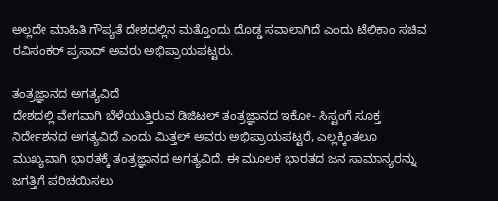ಅಲ್ಲದೇ ಮಾಹಿತಿ ಗೌಪ್ಯತೆ ದೇಶದಲ್ಲಿನ ಮತ್ತೊಂದು ದೊಡ್ಡ ಸವಾಲಾಗಿದೆ ಎಂದು ಟೆಲಿಕಾಂ ಸಚಿವ ರವಿಸಂಕರ್ ಪ್ರಸಾದ್ ಅವರು ಅಭಿಪ್ರಾಯಪಟ್ಟರು.

ತಂತ್ರಜ್ಞಾನದ ಅಗತ್ಯವಿದೆ
ದೇಶದಲ್ಲಿ ವೇಗವಾಗಿ ಬೆಳೆಯುತ್ತಿರುವ ಡಿಜಿಟಲ್ ತಂತ್ರಜ್ಞಾನದ ಇಕೋ- ಸಿಸ್ಟಂಗೆ ಸೂಕ್ತ ನಿರ್ದೇಶನದ ಅಗತ್ಯವಿದೆ ಎಂದು ಮಿತ್ತಲ್ ಅವರು ಅಭಿಪ್ರಾಯಪಟ್ಟರೆ, ಎಲ್ಲಕ್ಕಿಂತಲೂ ಮುಖ್ಯವಾಗಿ ಭಾರತಕ್ಕೆ ತಂತ್ರಜ್ಞಾನದ ಅಗತ್ಯವಿದೆ. ಈ ಮೂಲಕ ಭಾರತದ ಜನ ಸಾಮಾನ್ಯರನ್ನು ಜಗತ್ತಿಗೆ ಪರಿಚಯಿಸಲು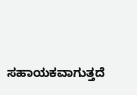ಸಹಾಯಕವಾಗುತ್ತದೆ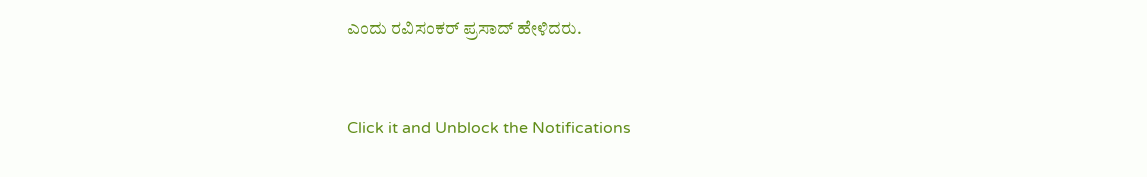ಎಂದು ರವಿಸಂಕರ್ ಪ್ರಸಾದ್ ಹೇಳಿದರು.


Click it and Unblock the Notifications